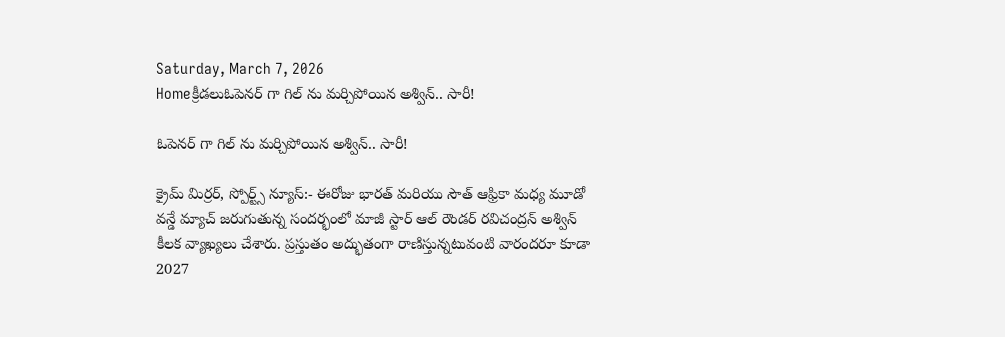Saturday, March 7, 2026
Homeక్రీడలుఓపెనర్ గా గిల్ ను మర్చిపోయిన అశ్విన్.. సారీ!

ఓపెనర్ గా గిల్ ను మర్చిపోయిన అశ్విన్.. సారీ!

క్రైమ్ మిర్రర్, స్పోర్ట్స్ న్యూస్:- ఈరోజు భారత్ మరియు సౌత్ ఆఫ్రికా మధ్య మూడో వన్డే మ్యాచ్ జరుగుతున్న సందర్భంలో మాజీ స్టార్ ఆల్ రౌండర్ రవిచంద్రన్ అశ్విన్ కీలక వ్యాఖ్యలు చేశారు. ప్రస్తుతం అద్భుతంగా రాణిస్తున్నటువంటి వారందరూ కూడా 2027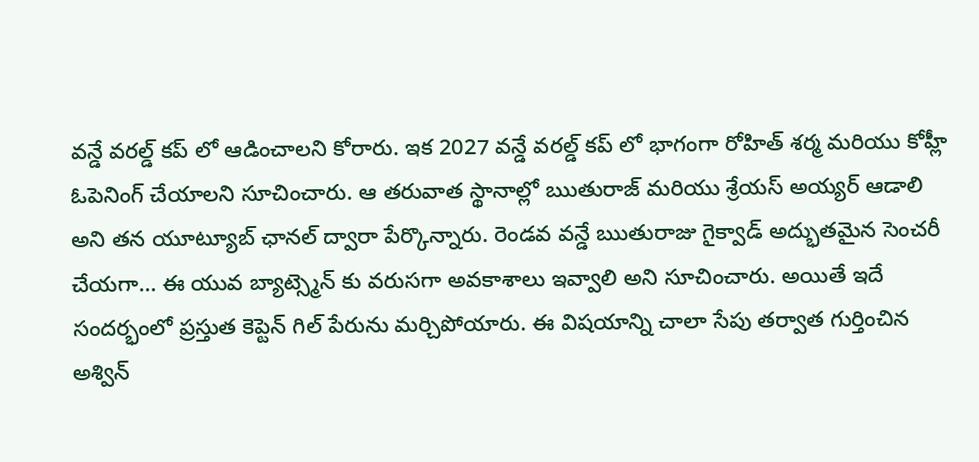వన్డే వరల్డ్ కప్ లో ఆడించాలని కోరారు. ఇక 2027 వన్డే వరల్డ్ కప్ లో భాగంగా రోహిత్ శర్మ మరియు కోహ్లీ ఓపెనింగ్ చేయాలని సూచించారు. ఆ తరువాత స్థానాల్లో ఋతురాజ్ మరియు శ్రేయస్ అయ్యర్ ఆడాలి అని తన యూట్యూబ్ ఛానల్ ద్వారా పేర్కొన్నారు. రెండవ వన్డే ఋతురాజు గైక్వాడ్ అద్భుతమైన సెంచరీ చేయగా… ఈ యువ బ్యాట్స్మెన్ కు వరుసగా అవకాశాలు ఇవ్వాలి అని సూచించారు. అయితే ఇదే సందర్భంలో ప్రస్తుత కెప్టెన్ గిల్ పేరును మర్చిపోయారు. ఈ విషయాన్ని చాలా సేపు తర్వాత గుర్తించిన అశ్విన్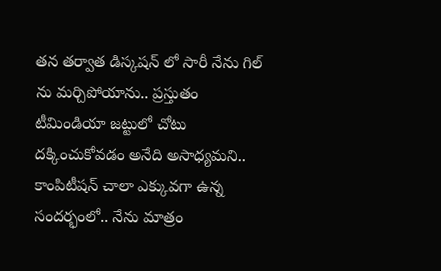తన తర్వాత డిస్కషన్ లో సారీ నేను గిల్ ను మర్చిపోయాను.. ప్రస్తుతం టీమిండియా జట్టులో చోటు దక్కించుకోవడం అనేది అసాధ్యమని.. కాంపిటీషన్ చాలా ఎక్కువగా ఉన్న సందర్భంలో.. నేను మాత్రం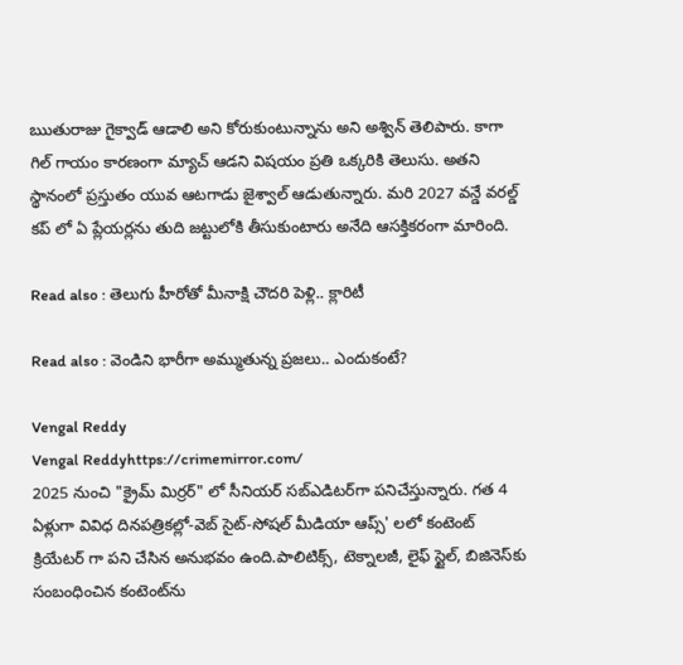ఋతురాజు గైక్వాడ్ ఆడాలి అని కోరుకుంటున్నాను అని అశ్విన్ తెలిపారు. కాగా గిల్ గాయం కారణంగా మ్యాచ్ ఆడని విషయం ప్రతి ఒక్కరికి తెలుసు. అతని స్థానంలో ప్రస్తుతం యువ ఆటగాడు జైశ్వాల్ ఆడుతున్నారు. మరి 2027 వన్డే వరల్డ్ కప్ లో ఏ ప్లేయర్లను తుది జట్టులోకి తీసుకుంటారు అనేది ఆసక్తికరంగా మారింది.

Read also : తెలుగు హీరోతో మీనాక్షి చౌదరి పెళ్లి.. క్లారిటీ

Read also : వెండిని భారీగా అమ్ముతున్న ప్రజలు.. ఎందుకంటే?

Vengal Reddy
Vengal Reddyhttps://crimemirror.com/
2025 నుంచి "క్రైమ్ మిర్రర్" లో సీనియర్ సబ్‌ఎడిటర్‌గా పనిచేస్తున్నారు. గత 4 ఏళ్లుగా వివిధ దినపత్రికల్లో-వెబ్ సైట్-సోషల్ మీడియా ఆప్స్' లలో కంటెంట్ క్రియేటర్ గా పని చేసిన అనుభవం ఉంది.పాలిటిక్స్‌, టెక్నాలజీ, లైఫ్‌ స్టైల్‌, బిజినెస్‌కు సంబంధించిన కంటెంట్‌ను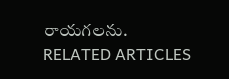రాయగలను.
RELATED ARTICLES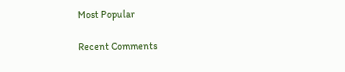Most Popular

Recent Comments